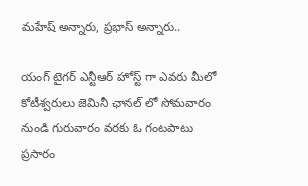మహేష్ అన్నారు, ప్రభాస్ అన్నారు..

యంగ్ టైగర్ ఎన్టీఆర్ హోస్ట్ గా ఎవరు మీలో కోటీశ్వరులు జెమినీ ఛానల్ లో సోమవారం నుండి గురువారం వరకు ఓ గంటపాటు ప్రసారం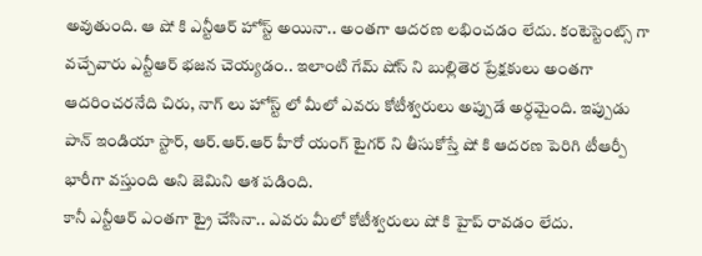అవుతుంది. ఆ షో కి ఎన్టీఆర్ హోస్ట్ అయినా.. అంతగా ఆదరణ లభించడం లేదు. కంటెస్టెంట్స్ గా వచ్చేవారు ఎన్టీఆర్ భజన చెయ్యడం.. ఇలాంటి గేమ్ షోస్ ని బుల్లితెర ప్రేక్షకులు అంతగా ఆదరించరనేది చిరు, నాగ్ లు హోస్ట్ లో మీలో ఎవరు కోటీశ్వరులు అప్పుడే అర్ధమైంది. ఇప్పుడు పాన్ ఇండియా స్టార్, ఆర్.ఆర్.ఆర్ హీరో యంగ్ టైగర్ ని తీసుకోస్తే షో కి ఆదరణ పెరిగి టీఆర్పీ భారీగా వస్తుంది అని జెమిని ఆశ పడింది.
కానీ ఎన్టీఆర్ ఎంతగా ట్రై చేసినా.. ఎవరు మీలో కోటీశ్వరులు షో కి హైప్ రావడం లేదు.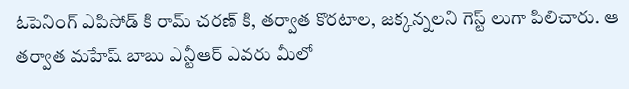ఓపెనింగ్ ఎపిసోడ్ కి రామ్ చరణ్ కి, తర్వాత కొరటాల, జక్కన్నలని గెస్ట్ లుగా పిలిచారు. ఆ తర్వాత మహేష్ బాబు ఎన్టీఆర్ ఎవరు మీలో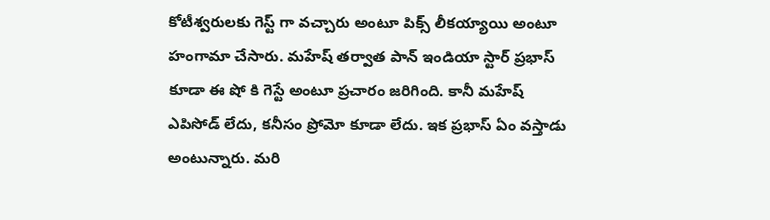కోటీశ్వరులకు గెస్ట్ గా వచ్చారు అంటూ పిక్స్ లీకయ్యాయి అంటూ హంగామా చేసారు. మహేష్ తర్వాత పాన్ ఇండియా స్టార్ ప్రభాస్ కూడా ఈ షో కి గెస్టే అంటూ ప్రచారం జరిగింది. కానీ మహేష్ ఎపిసోడ్ లేదు, కనీసం ప్రోమో కూడా లేదు. ఇక ప్రభాస్ ఏం వస్తాడు అంటున్నారు. మరి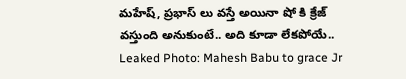మహేష్, ప్రభాస్ లు వస్తే అయినా షో కి క్రేజ్ వస్తుంది అనుకుంటే.. అది కూడా లేకపోయే..
Leaked Photo: Mahesh Babu to grace Jr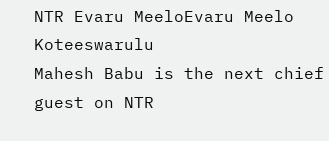NTR Evaru MeeloEvaru Meelo Koteeswarulu
Mahesh Babu is the next chief guest on NTR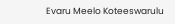Evaru Meelo Koteeswarulu